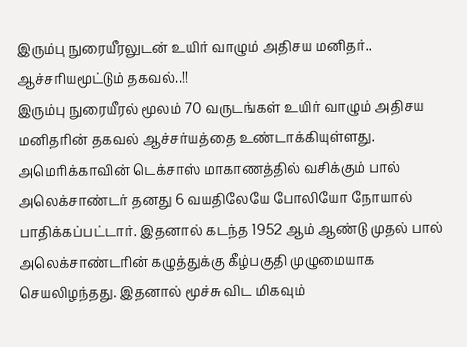இரும்பு நுரையீரலுடன் உயிர் வாழும் அதிசய மனிதர்.. ஆச்சரியமூட்டும் தகவல்..!!
இரும்பு நுரையீரல் மூலம் 70 வருடங்கள் உயிர் வாழும் அதிசய மனிதரின் தகவல் ஆச்சர்யத்தை உண்டாக்கியுள்ளது.
அமெரிக்காவின் டெக்சாஸ் மாகாணத்தில் வசிக்கும் பால் அலெக்சாண்டர் தனது 6 வயதிலேயே போலியோ நோயால் பாதிக்கப்பட்டார். இதனால் கடந்த 1952 ஆம் ஆண்டு முதல் பால் அலெக்சாண்டரின் கழுத்துக்கு கீழ்பகுதி முழுமையாக செயலிழந்தது. இதனால் மூச்சு விட மிகவும்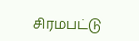சிரமபட்டு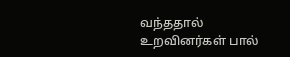வந்ததால் உறவினர்கள் பால்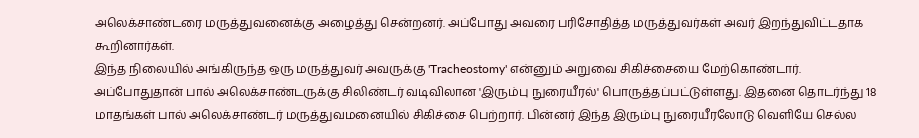அலெக்சாண்டரை மருத்துவனைக்கு அழைத்து சென்றனர். அப்போது அவரை பரிசோதித்த மருத்துவர்கள் அவர் இறந்துவிட்டதாக கூறினார்கள்.
இந்த நிலையில் அங்கிருந்த ஒரு மருத்துவர் அவருக்கு 'Tracheostomy' என்னும் அறுவை சிகிச்சையை மேற்கொண்டார். அப்போதுதான் பால் அலெக்சாண்டருக்கு சிலிண்டர் வடிவிலான 'இரும்பு நுரையீரல்' பொருத்தப்பட்டுள்ளது. இதனை தொடர்ந்து 18 மாதங்கள் பால் அலெக்சாண்டர் மருத்துவமனையில் சிகிச்சை பெற்றார். பின்னர் இந்த இரும்பு நுரையீரலோடு வெளியே செல்ல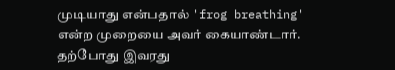முடியாது என்பதால் 'frog breathing' என்ற முறையை அவர் கையாண்டார்.
தற்போது இவரது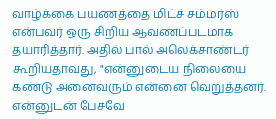வாழ்க்கை பயணத்தை மிட்ச் சம்மர்ஸ் என்பவர் ஒரு சிறிய ஆவணப்படமாக தயாரித்தார். அதில் பால் அலெக்சாண்டர் கூறியதாவது, "என்னுடைய நிலையை கண்டு அனைவரும் என்னை வெறுத்தனர். என்னுடன் பேசவே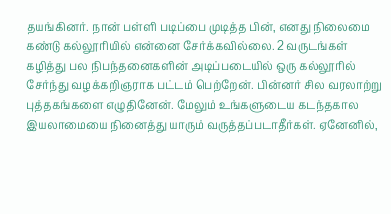தயங்கினர். நான் பள்ளி படிப்பை முடித்த பின், எனது நிலைமை கண்டு கல்லூரியில் என்னை சேர்க்கவில்லை. 2 வருடங்கள் கழித்து பல நிபந்தனைகளின் அடிப்படையில் ஒரு கல்லூரில் சேர்ந்து வழக்கறிஞராக பட்டம் பெற்றேன். பின்னர் சில வரலாற்று புத்தகங்களை எழுதினேன். மேலும் உங்களுடைய கடந்தகால இயலாமையை நினைத்து யாரும் வருத்தப்படாதீர்கள். ஏனேனில்,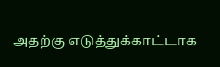அதற்கு எடுத்துக்காட்டாக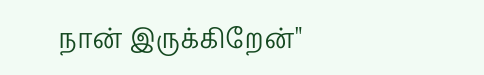நான் இருக்கிறேன்"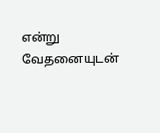என்று வேதனையுடன்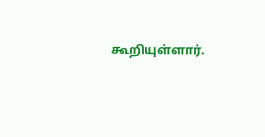கூறியுள்ளார்.